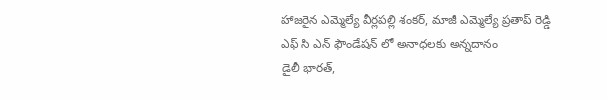హాజరైన ఎమ్మెల్యే వీర్లపల్లి శంకర్, మాజీ ఎమ్మెల్యే ప్రతాప్ రెడ్డి
ఎఫ్ సి ఎన్ ఫౌండేషన్ లో అనాధలకు అన్నదానం
డైలీ భారత్,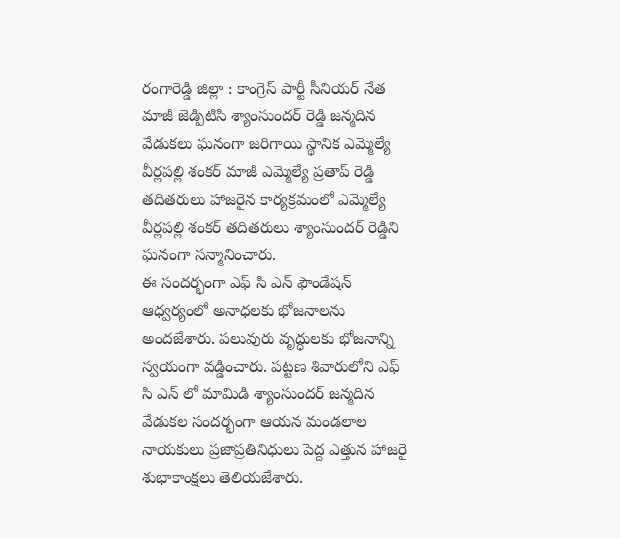రంగారెడ్డి జిల్లా : కాంగ్రెస్ పార్టీ సీనియర్ నేత మాజీ జెడ్పిటిసి శ్యాంసుందర్ రెడ్డి జన్మదిన వేడుకలు ఘనంగా జరిగాయి స్థానిక ఎమ్మెల్యే వీర్లపల్లి శంకర్ మాజీ ఎమ్మెల్యే ప్రతాప్ రెడ్డి తదితరులు హాజరైన కార్యక్రమంలో ఎమ్మెల్యే వీర్లపల్లి శంకర్ తదితరులు శ్యాంసుందర్ రెడ్డిని ఘనంగా సన్మానించారు.
ఈ సందర్భంగా ఎఫ్ సి ఎన్ ఫౌండేషన్ ఆధ్వర్యంలో అనాధలకు భోజనాలను అందజేశారు. పలువురు వృద్ధులకు భోజనాన్ని స్వయంగా వడ్డించారు. పట్టణ శివారులోని ఎఫ్ సి ఎన్ లో మామిడి శ్యాంసుందర్ జన్మదిన వేడుకల సందర్భంగా ఆయన మండలాల నాయకులు ప్రజాప్రతినిధులు పెద్ద ఎత్తున హాజరై శుభాకాంక్షలు తెలియజేశారు.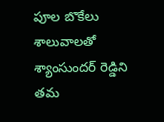పూల బొకేలు శాలువాలతో శ్యాంసుందర్ రెడ్డిని తమ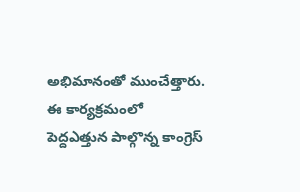అభిమానంతో ముంచేత్తారు. ఈ కార్యక్రమంలో పెద్దఎత్తున పాల్గొన్న కాంగ్రెస్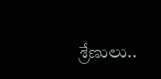శ్రేణులు..